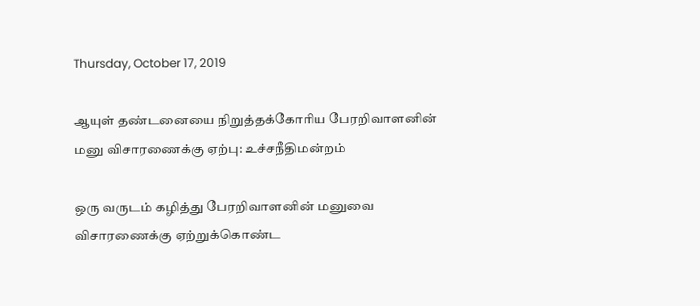Thursday, October 17, 2019

ஆயுள் தண்டனையை நிறுத்தக்கோரிய பேரறிவாளனின் மனு விசாரணைக்கு ஏற்பு: உச்சநீதிமன்றம்

ஒரு வருடம் கழித்து பேரறிவாளனின் மனுவை விசாரணைக்கு ஏற்றுக்கொண்ட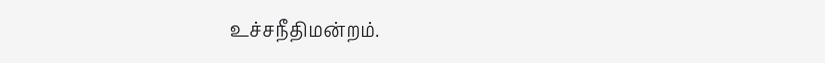உச்சநீதிமன்றம்.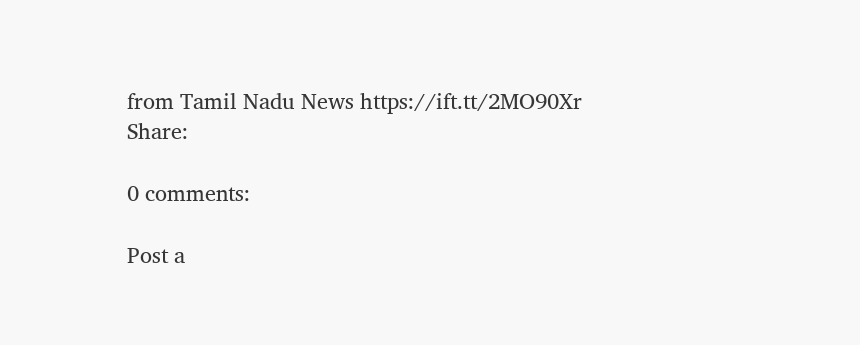from Tamil Nadu News https://ift.tt/2MO90Xr
Share:

0 comments:

Post a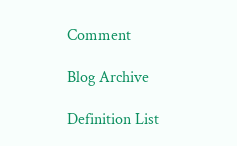Comment

Blog Archive

Definition List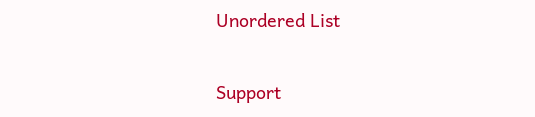Unordered List

Support